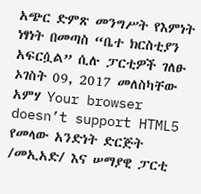አጭር ድምጽ መንግሥት የእምነት ነፃነት በመጣስ “ቤተ ክርስቲያን አፍርሷል” ሲሉ ፓርቲዎች ገለፁ ኦገስት 09, 2017 መለስካቸው አምሃ Your browser doesn’t support HTML5 የመላው አንድነት ድርጅት /መኢአድ/ እና ሠማያዊ ፓርቲ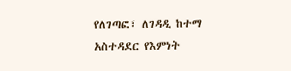የለገጣፎ፣ ለገዳዲ ከተማ አስተዳደር የእምነት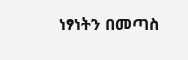ነፃነትን በመጣስ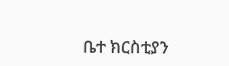ቤተ ክርስቲያን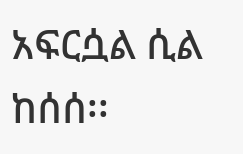አፍርሷል ሲል ከሰሰ፡፡